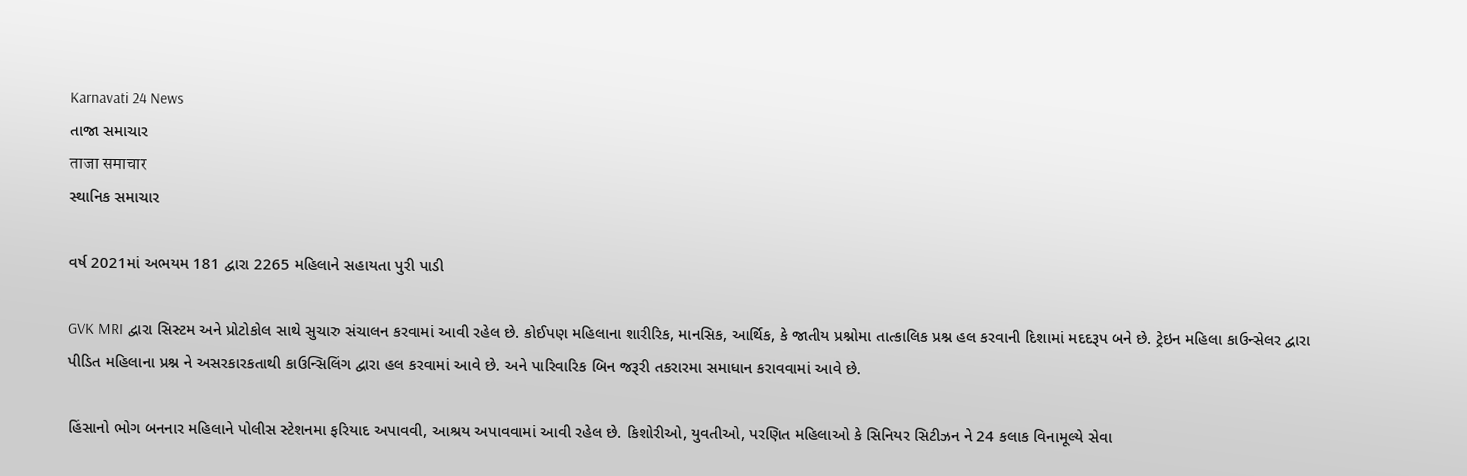Karnavati 24 News
તાજા સમાચાર
ताजा समाचार
સ્થાનિક સમાચાર

વર્ષ 2021માં અભયમ 181 દ્વારા 2265 મહિલાને સહાયતા પુરી પાડી

GVK MRI દ્વારા સિસ્ટમ અને પ્રોટોકોલ સાથે સુચારુ સંચાલન કરવામાં આવી રહેલ છે. કોઈપણ મહિલાના શારીરિક, માનસિક, આર્થિક, કે જાતીય પ્રશ્નોમા તાત્કાલિક પ્રશ્ન હલ કરવાની દિશામાં મદદરૂપ બને છે. ટ્રેઇન મહિલા કાઉન્સેલર દ્વારા પીડિત મહિલાના પ્રશ્ન ને અસરકારકતાથી કાઉન્સિલિંગ દ્વારા હલ કરવામાં આવે છે. અને પારિવારિક બિન જરૂરી તકરારમા સમાધાન કરાવવામાં આવે છે.

હિંસાનો ભોગ બનનાર મહિલાને પોલીસ સ્ટેશનમા ફરિયાદ અપાવવી, આશ્રય અપાવવામાં આવી રહેલ છે. કિશોરીઓ, યુવતીઓ, પરણિત મહિલાઓ કે સિનિયર સિટીઝન ને 24 કલાક વિનામૂલ્યે સેવા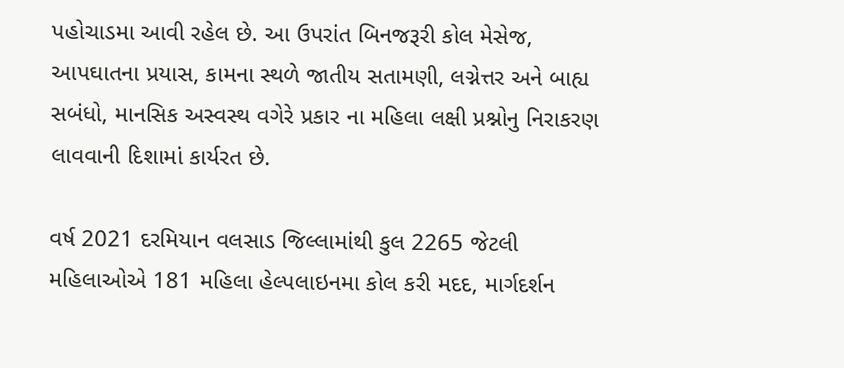પહોચાડમા આવી રહેલ છે. આ ઉપરાંત બિનજરૂરી કોલ મેસેજ, આપઘાતના પ્રયાસ, કામના સ્થળે જાતીય સતામણી, લગ્નેત્તર અને બાહ્ય સબંધો, માનસિક અસ્વસ્થ વગેરે પ્રકાર ના મહિલા લક્ષી પ્રશ્નોનુ નિરાકરણ લાવવાની દિશામાં કાર્યરત છે.

વર્ષ 2021 દરમિયાન વલસાડ જિલ્લામાંથી કુલ 2265 જેટલી મહિલાઓએ 181 મહિલા હેલ્પલાઇનમા કોલ કરી મદદ, માર્ગદર્શન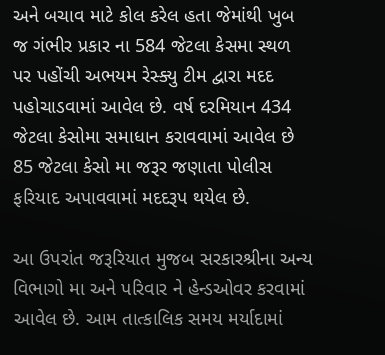અને બચાવ માટે કોલ કરેલ હતા જેમાંથી ખુબ જ ગંભીર પ્રકાર ના 584 જેટલા કેસમા સ્થળ પર પહોંચી અભયમ રેસ્ક્યુ ટીમ દ્વારા મદદ પહોચાડવામાં આવેલ છે. વર્ષ દરમિયાન 434 જેટલા કેસોમા સમાધાન કરાવવામાં આવેલ છે 85 જેટલા કેસો મા જરૂર જણાતા પોલીસ ફરિયાદ અપાવવામાં મદદરૂપ થયેલ છે.

આ ઉપરાંત જરૂરિયાત મુજબ સરકારશ્રીના અન્ય વિભાગો મા અને પરિવાર ને હેન્ડઓવર કરવામાં આવેલ છે. આમ તાત્કાલિક સમય મર્યાદામાં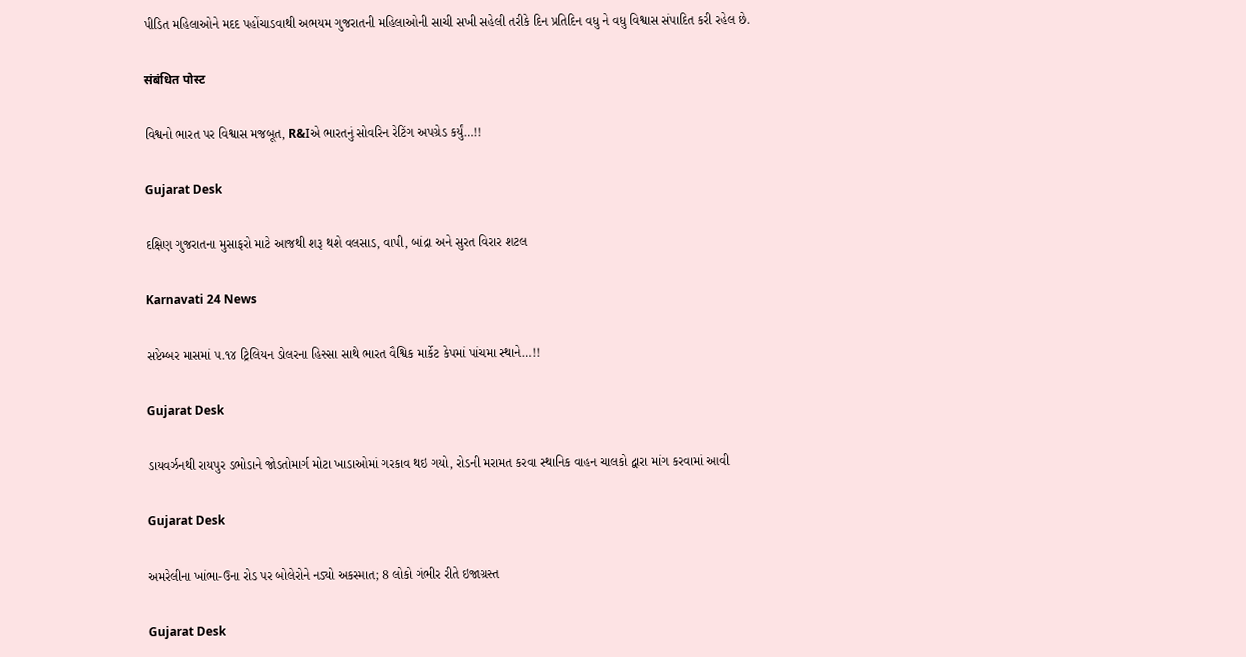પીડિત મહિલાઓને મદદ પહોંચાડવાથી અભયમ ગુજરાતની મહિલાઓની સાચી સખી સહેલી તરીકે દિન પ્રતિદિન વધુ ને વધુ વિશ્વાસ સંપાદિત કરી રહેલ છે.

संबंधित पोस्ट

વિશ્વનો ભારત પર વિશ્વાસ મજબૂત, R&Iએ ભારતનું સોવરિન રેટિંગ અપગ્રેડ કર્યું…!!

Gujarat Desk

દક્ષિણ ગુજરાતના મુસાફરો માટે આજથી શરૂ થશે વલસાડ, વાપી, બાંદ્રા અને સુરત વિરાર શટલ

Karnavati 24 News

સપ્ટેમ્બર માસમાં ૫.૧૪ ટ્રિલિયન ડોલરના હિસ્સા સાથે ભારત વૈશ્વિક માર્કેટ કેપમાં પાંચમા સ્થાને…!!

Gujarat Desk

ડાયવર્ઝનથી રાયપુર ડભોડાને જોડતોમાર્ગ મોટા ખાડાઓમાં ગરકાવ થઇ ગયો, રોડની મરામત કરવા સ્થાનિક વાહન ચાલકો દ્વારા માંગ કરવામાં આવી

Gujarat Desk

અમરેલીના ખાંભા-ઉના રોડ પર બોલેરોને નડ્યો અકસ્માત; 8 લોકો ગંભીર રીતે ઇજાગ્રસ્ત

Gujarat Desk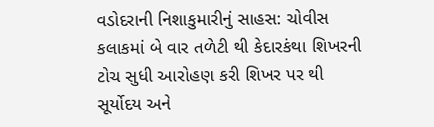વડોદરાની નિશાકુમારીનું સાહસ: ચોવીસ કલાકમાં બે વાર તળેટી થી કેદારકંથા શિખરની ટોચ સુધી આરોહણ કરી શિખર પર થી સૂર્યોદય અને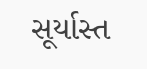સૂર્યાસ્ત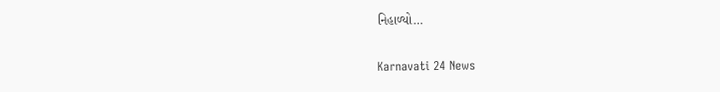નિહાળ્યો…

Karnavati 24 News